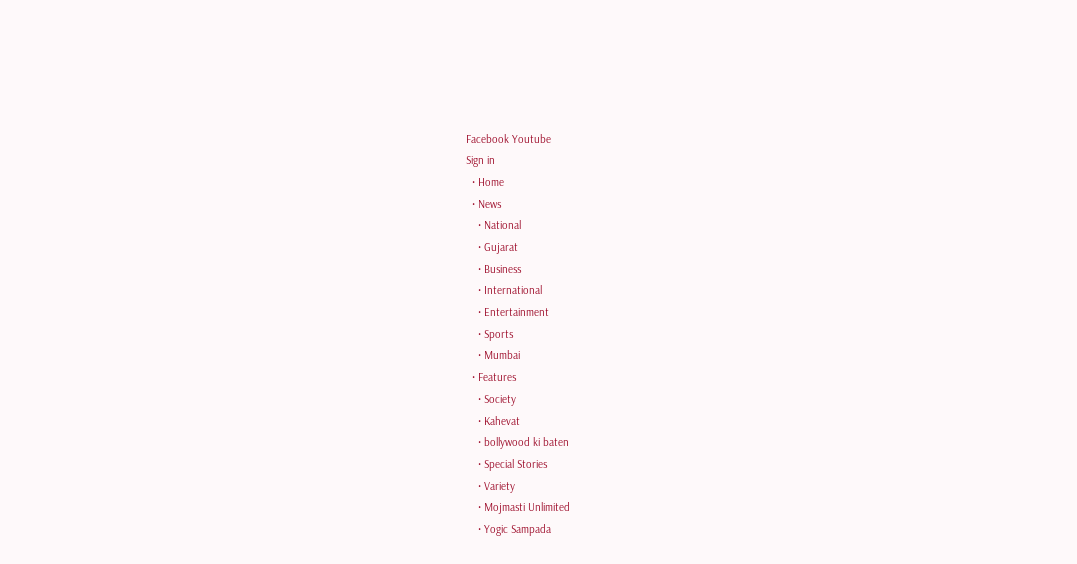Facebook Youtube
Sign in
  • Home
  • News
    • National
    • Gujarat
    • Business
    • International
    • Entertainment
    • Sports
    • Mumbai
  • Features
    • Society
    • Kahevat
    • bollywood ki baten
    • Special Stories
    • Variety
    • Mojmasti Unlimited
    • Yogic Sampada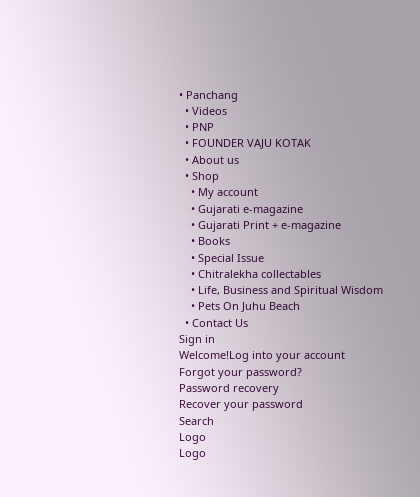• Panchang
  • Videos
  • PNP
  • FOUNDER VAJU KOTAK
  • About us
  • Shop
    • My account
    • Gujarati e-magazine
    • Gujarati Print + e-magazine
    • Books
    • Special Issue
    • Chitralekha collectables
    • Life, Business and Spiritual Wisdom
    • Pets On Juhu Beach
  • Contact Us
Sign in
Welcome!Log into your account
Forgot your password?
Password recovery
Recover your password
Search
Logo
Logo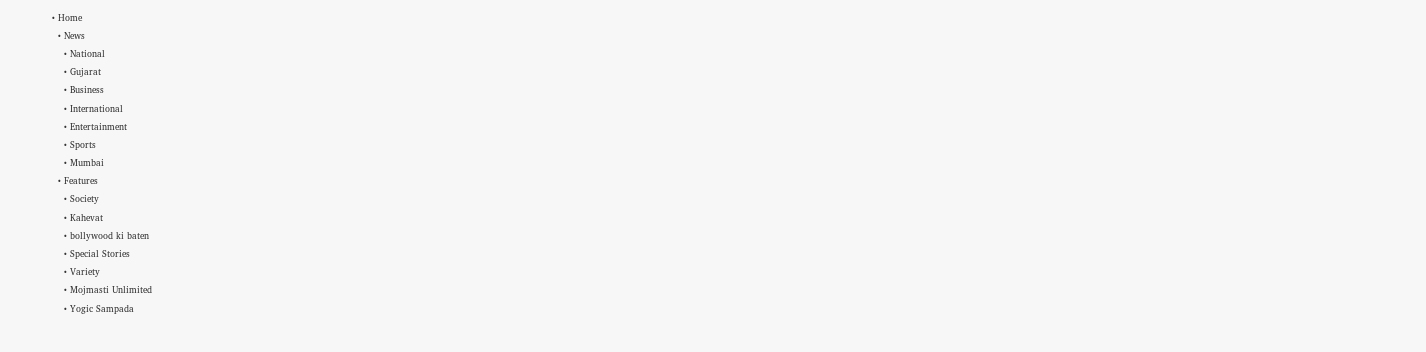• Home
  • News
    • National
    • Gujarat
    • Business
    • International
    • Entertainment
    • Sports
    • Mumbai
  • Features
    • Society
    • Kahevat
    • bollywood ki baten
    • Special Stories
    • Variety
    • Mojmasti Unlimited
    • Yogic Sampada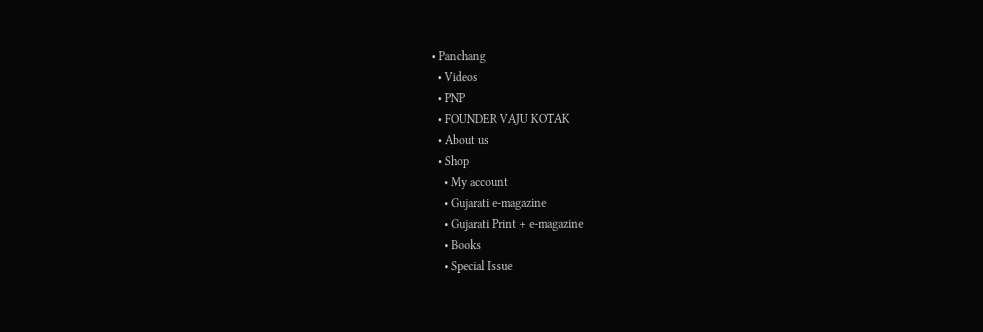• Panchang
  • Videos
  • PNP
  • FOUNDER VAJU KOTAK
  • About us
  • Shop
    • My account
    • Gujarati e-magazine
    • Gujarati Print + e-magazine
    • Books
    • Special Issue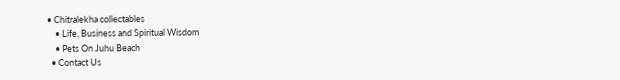• Chitralekha collectables
    • Life, Business and Spiritual Wisdom
    • Pets On Juhu Beach
  • Contact Us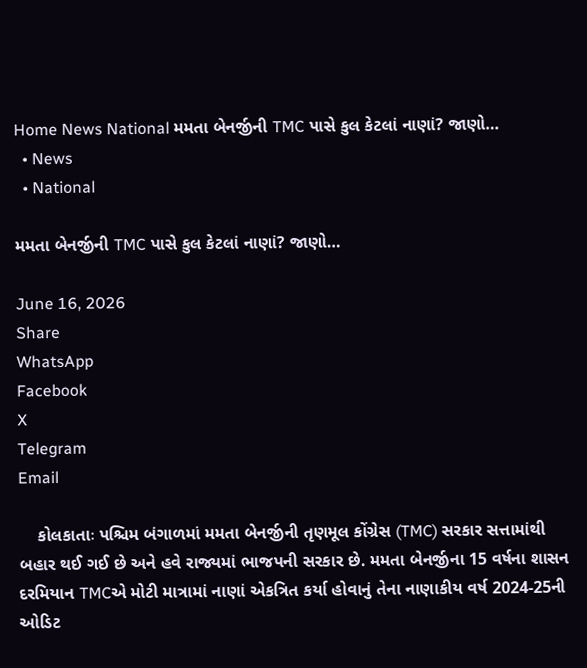Home News National મમતા બેનર્જીની TMC પાસે કુલ કેટલાં નાણાં? જાણો…
  • News
  • National

મમતા બેનર્જીની TMC પાસે કુલ કેટલાં નાણાં? જાણો…

June 16, 2026
Share
WhatsApp
Facebook
X
Telegram
Email

    કોલકાતાઃ પશ્ચિમ બંગાળમાં મમતા બેનર્જીની તૃણમૂલ કોંગ્રેસ (TMC) સરકાર સત્તામાંથી બહાર થઈ ગઈ છે અને હવે રાજ્યમાં ભાજપની સરકાર છે. મમતા બેનર્જીના 15 વર્ષના શાસન દરમિયાન TMCએ મોટી માત્રામાં નાણાં એકત્રિત કર્યા હોવાનું તેના નાણાકીય વર્ષ 2024-25ની ઓડિટ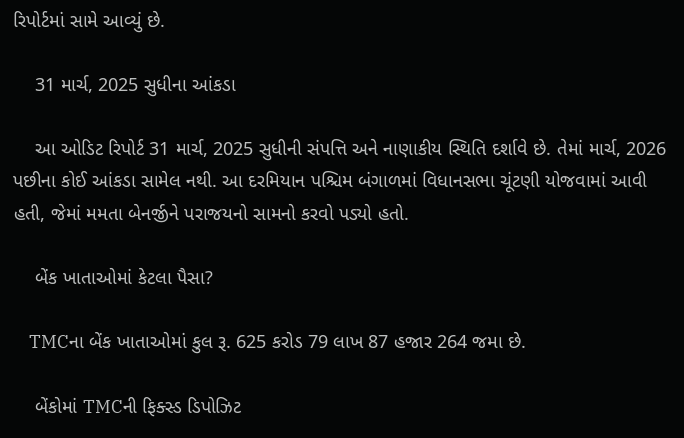રિપોર્ટમાં સામે આવ્યું છે.

    31 માર્ચ, 2025 સુધીના આંકડા

    આ ઓડિટ રિપોર્ટ 31 માર્ચ, 2025 સુધીની સંપત્તિ અને નાણાકીય સ્થિતિ દર્શાવે છે. તેમાં માર્ચ, 2026 પછીના કોઈ આંકડા સામેલ નથી. આ દરમિયાન પશ્ચિમ બંગાળમાં વિધાનસભા ચૂંટણી યોજવામાં આવી હતી, જેમાં મમતા બેનર્જીને પરાજયનો સામનો કરવો પડ્યો હતો.

    બેંક ખાતાઓમાં કેટલા પૈસા?

    TMCના બેંક ખાતાઓમાં કુલ રૂ. 625 કરોડ 79 લાખ 87 હજાર 264 જમા છે.

    બેંકોમાં TMCની ફિક્સ્ડ ડિપોઝિટ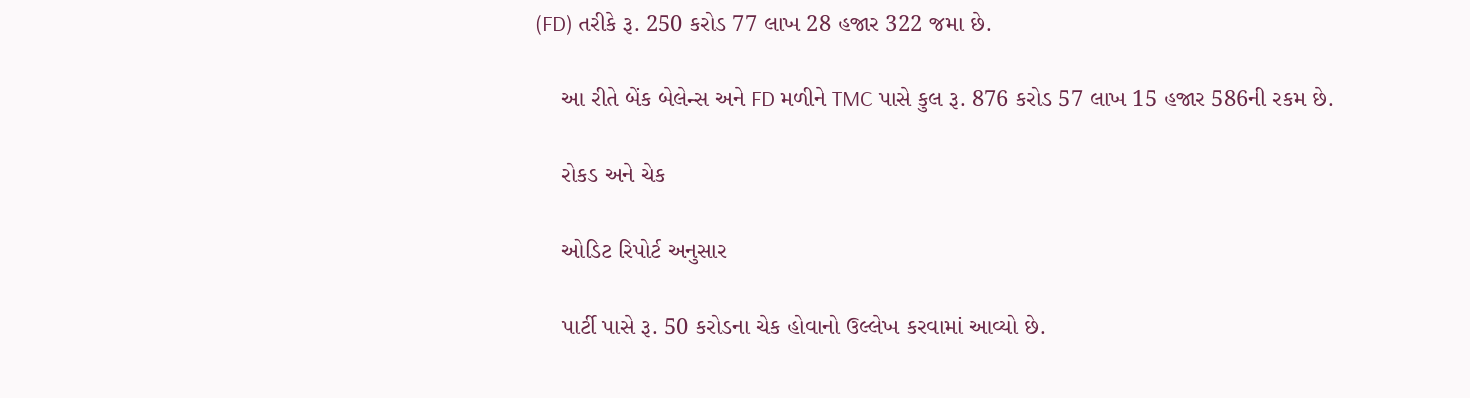(FD) તરીકે રૂ. 250 કરોડ 77 લાખ 28 હજાર 322 જમા છે.

    આ રીતે બેંક બેલેન્સ અને FD મળીને TMC પાસે કુલ રૂ. 876 કરોડ 57 લાખ 15 હજાર 586ની રકમ છે.

    રોકડ અને ચેક

    ઓડિટ રિપોર્ટ અનુસાર

    પાર્ટી પાસે રૂ. 50 કરોડના ચેક હોવાનો ઉલ્લેખ કરવામાં આવ્યો છે.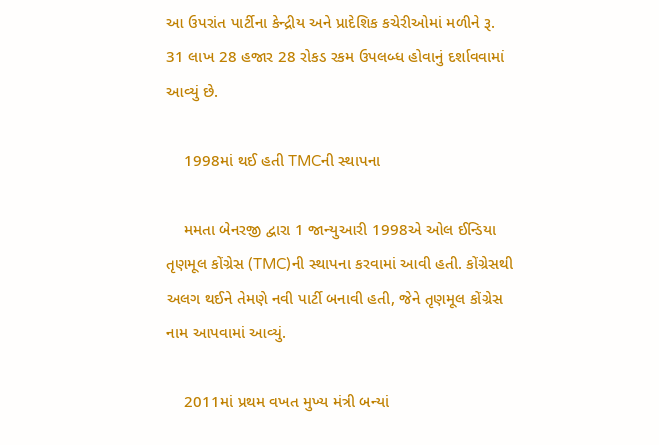આ ઉપરાંત પાર્ટીના કેન્દ્રીય અને પ્રાદેશિક કચેરીઓમાં મળીને રૂ. 31 લાખ 28 હજાર 28 રોકડ રકમ ઉપલબ્ધ હોવાનું દર્શાવવામાં આવ્યું છે.

    1998માં થઈ હતી TMCની સ્થાપના

    મમતા બેનરજી દ્વારા 1 જાન્યુઆરી 1998એ ઓલ ઈન્ડિયા તૃણમૂલ કોંગ્રેસ (TMC)ની સ્થાપના કરવામાં આવી હતી. કોંગ્રેસથી અલગ થઈને તેમણે નવી પાર્ટી બનાવી હતી, જેને તૃણમૂલ કોંગ્રેસ નામ આપવામાં આવ્યું.

    2011માં પ્રથમ વખત મુખ્ય મંત્રી બન્યાં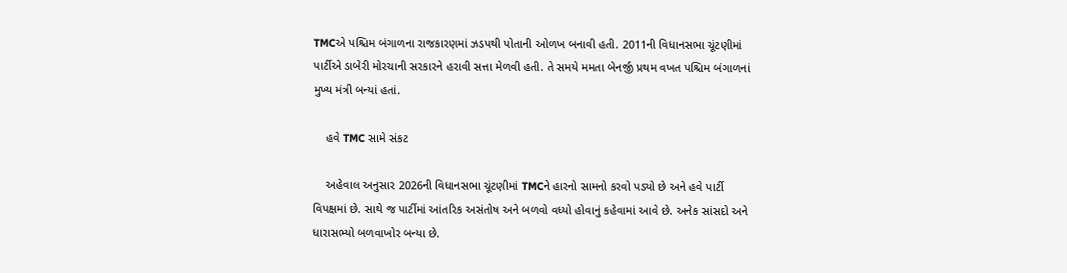TMCએ પશ્ચિમ બંગાળના રાજકારણમાં ઝડપથી પોતાની ઓળખ બનાવી હતી. 2011ની વિધાનસભા ચૂંટણીમાં પાર્ટીએ ડાબેરી મોરચાની સરકારને હરાવી સત્તા મેળવી હતી. તે સમયે મમતા બેનર્જી પ્રથમ વખત પશ્ચિમ બંગાળનાં મુખ્ય મંત્રી બન્યાં હતાં.

    હવે TMC સામે સંકટ

    અહેવાલ અનુસાર 2026ની વિધાનસભા ચૂંટણીમાં TMCને હારનો સામનો કરવો પડ્યો છે અને હવે પાર્ટી વિપક્ષમાં છે. સાથે જ પાર્ટીમાં આંતરિક અસંતોષ અને બળવો વધ્યો હોવાનું કહેવામાં આવે છે. અનેક સાંસદો અને ધારાસભ્યો બળવાખોર બન્યા છે.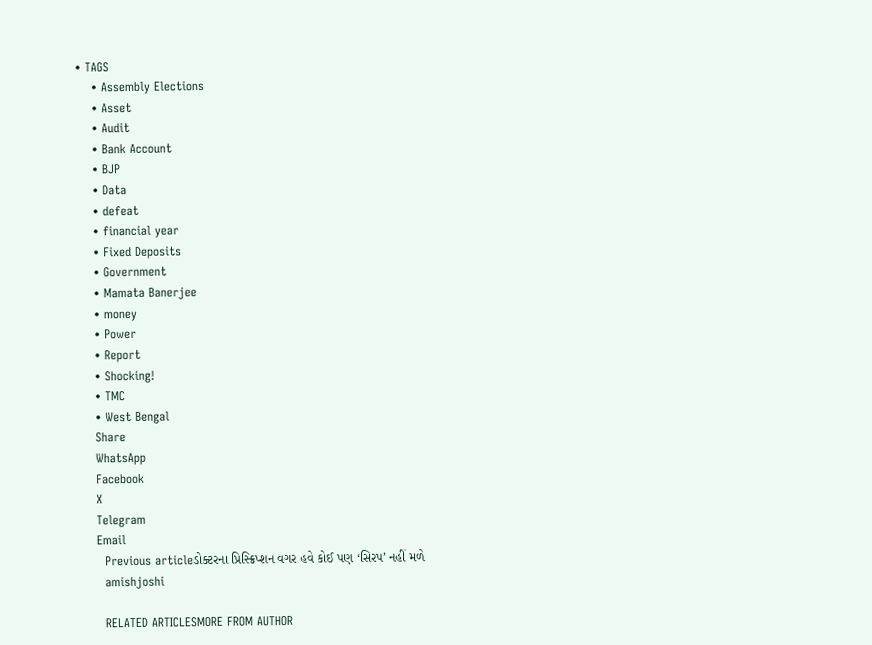• TAGS
    • Assembly Elections
    • Asset
    • Audit
    • Bank Account
    • BJP
    • Data
    • defeat
    • financial year
    • Fixed Deposits
    • Government
    • Mamata Banerjee
    • money
    • Power
    • Report
    • Shocking!
    • TMC
    • West Bengal
    Share
    WhatsApp
    Facebook
    X
    Telegram
    Email
      Previous articleડોક્ટરના પ્રિસ્ક્રિપ્શન વગર હવે કોઈ પણ ‘સિરપ’ નહીં મળે
      amishjoshi

      RELATED ARTICLESMORE FROM AUTHOR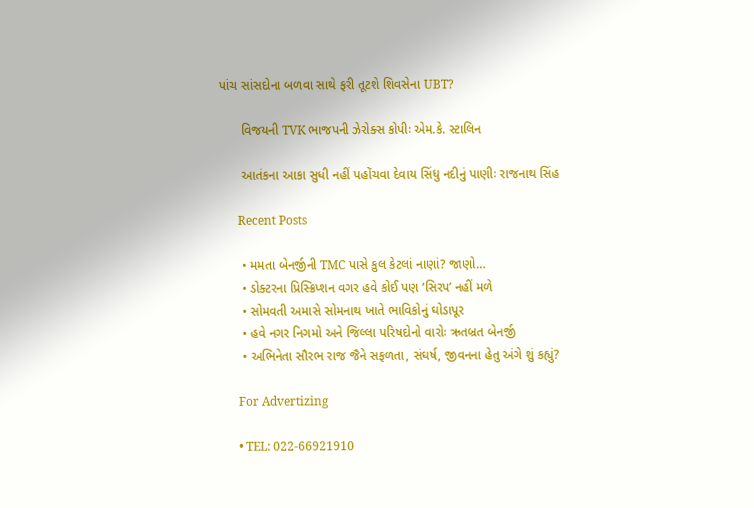પાંચ સાંસદોના બળવા સાથે ફરી તૂટશે શિવસેના UBT?

      વિજયની TVK ભાજપની ઝેરોક્સ કોપીઃ એમ.કે. સ્ટાલિન

      આતંકના આકા સુધી નહીં પહોંચવા દેવાય સિંધુ નદીનું પાણીઃ રાજનાથ સિંહ

      Recent Posts

      • મમતા બેનર્જીની TMC પાસે કુલ કેટલાં નાણાં? જાણો…
      • ડોક્ટરના પ્રિસ્ક્રિપ્શન વગર હવે કોઈ પણ ‘સિરપ’ નહીં મળે
      • સોમવતી અમાસે સોમનાથ ખાતે ભાવિકોનું ઘોડાપૂર
      • હવે નગર નિગમો અને જિલ્લા પરિષદોનો વારોઃ ઋતબ્રત બેનર્જી
      • અભિનેતા સૌરભ રાજ જૈને સફળતા, સંઘર્ષ, જીવનના હેતુ અંગે શું કહ્યું?

      For Advertizing

      • TEL: 022-66921910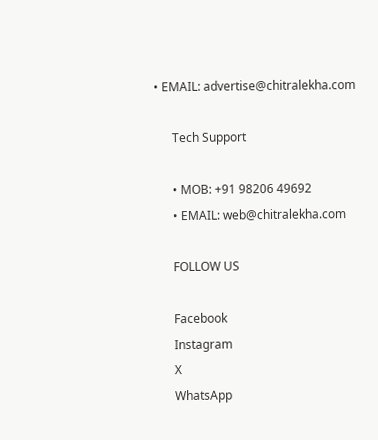• EMAIL: advertise@chitralekha.com

      Tech Support

      • MOB: +91 98206 49692
      • EMAIL: web@chitralekha.com

      FOLLOW US

      Facebook
      Instagram
      X
      WhatsApp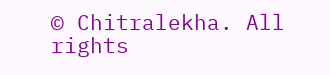© Chitralekha. All rights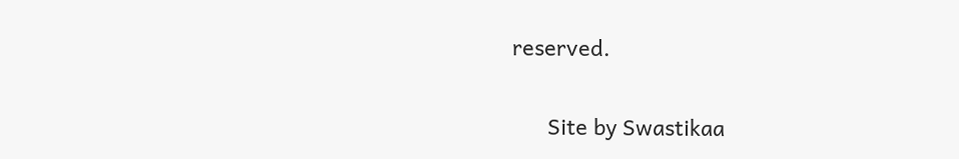reserved.

      Site by Swastikaa